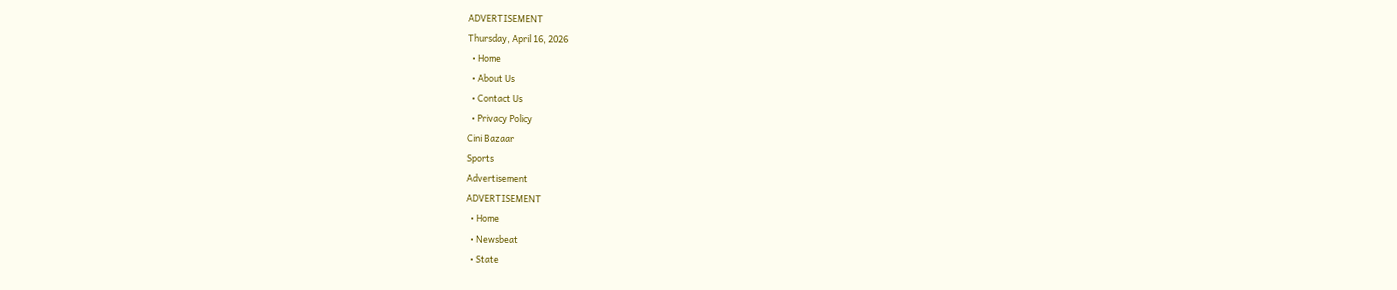ADVERTISEMENT
Thursday, April 16, 2026
  • Home
  • About Us
  • Contact Us
  • Privacy Policy
Cini Bazaar
Sports
Advertisement
ADVERTISEMENT
  • Home
  • Newsbeat
  • State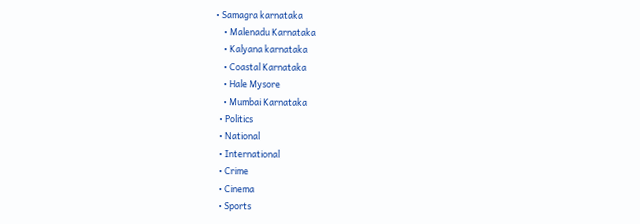• Samagra karnataka
    • Malenadu Karnataka
    • Kalyana karnataka
    • Coastal Karnataka
    • Hale Mysore
    • Mumbai Karnataka
  • Politics
  • National
  • International
  • Crime
  • Cinema
  • Sports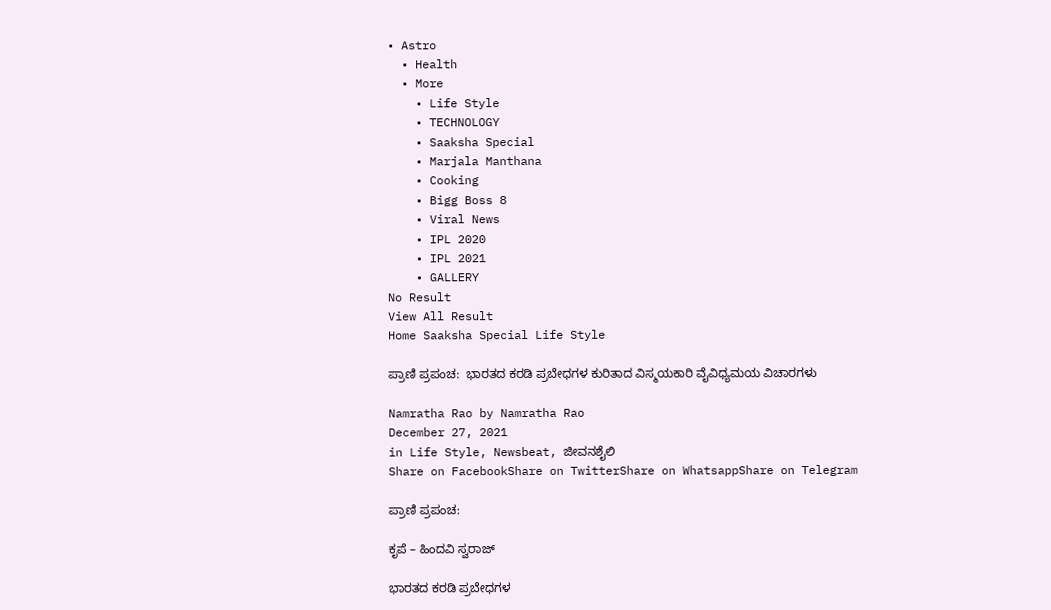• Astro
  • Health
  • More
    • Life Style
    • TECHNOLOGY
    • Saaksha Special
    • Marjala Manthana
    • Cooking
    • Bigg Boss 8
    • Viral News
    • IPL 2020
    • IPL 2021
    • GALLERY
No Result
View All Result
Home Saaksha Special Life Style

ಪ್ರಾಣಿ ಪ್ರಪಂಚ:  ಭಾರತದ ಕರಡಿ ಪ್ರಬೇಧಗಳ ಕುರಿತಾದ ವಿಸ್ಮಯಕಾರಿ ವೈವಿಧ್ಯಮಯ ವಿಚಾರಗಳು

Namratha Rao by Namratha Rao
December 27, 2021
in Life Style, Newsbeat, ಜೀವನಶೈಲಿ
Share on FacebookShare on TwitterShare on WhatsappShare on Telegram

ಪ್ರಾಣಿ ಪ್ರಪಂಚ:

ಕೃಪೆ – ಹಿಂದವಿ ಸ್ವರಾಜ್

ಭಾರತದ ಕರಡಿ ಪ್ರಬೇಧಗಳ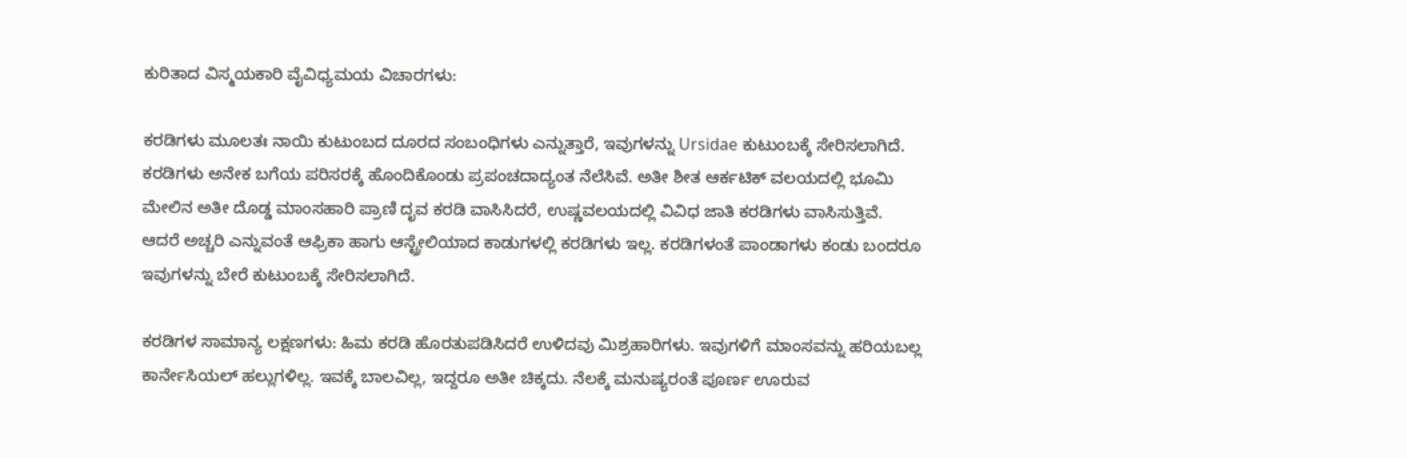ಕುರಿತಾದ ವಿಸ್ಮಯಕಾರಿ ವೈವಿಧ್ಯಮಯ ವಿಚಾರಗಳು:

ಕರಡಿಗಳು ಮೂಲತಃ ನಾಯಿ ಕುಟುಂಬದ ದೂರದ ಸಂಬಂಧಿಗಳು ಎನ್ನುತ್ತಾರೆ, ಇವುಗಳನ್ನು Ursidae ಕುಟುಂಬಕ್ಕೆ ಸೇರಿಸಲಾಗಿದೆ. ಕರಡಿಗಳು ಅನೇಕ ಬಗೆಯ ಪರಿಸರಕ್ಕೆ ಹೊಂದಿಕೊಂಡು ಪ್ರಪಂಚದಾದ್ಯಂತ ನೆಲೆಸಿವೆ. ಅತೀ ಶೀತ ಆರ್ಕಟಿಕ್ ವಲಯದಲ್ಲಿ ಭೂಮಿ ಮೇಲಿನ ಅತೀ ದೊಡ್ಡ ಮಾಂಸಹಾರಿ ಪ್ರಾಣಿ ದೃವ ಕರಡಿ ವಾಸಿಸಿದರೆ, ಉಷ್ಣವಲಯದಲ್ಲಿ ವಿವಿಧ ಜಾತಿ ಕರಡಿಗಳು ವಾಸಿಸುತ್ತಿವೆ. ಆದರೆ ಅಚ್ಚರಿ ಎನ್ನುವಂತೆ ಆಫ್ರಿಕಾ ಹಾಗು ಆಸ್ಟ್ರೇಲಿಯಾದ ಕಾಡುಗಳಲ್ಲಿ ಕರಡಿಗಳು ಇಲ್ಲ. ಕರಡಿಗಳಂತೆ ಪಾಂಡಾಗಳು ಕಂಡು ಬಂದರೂ ಇವುಗಳನ್ನು ಬೇರೆ ಕುಟುಂಬಕ್ಕೆ ಸೇರಿಸಲಾಗಿದೆ.

ಕರಡಿಗಳ ಸಾಮಾನ್ಯ ಲಕ್ಷಣಗಳು: ಹಿಮ ಕರಡಿ ಹೊರತುಪಡಿಸಿದರೆ ಉಳಿದವು ಮಿಶ್ರಹಾರಿಗಳು. ಇವುಗಳಿಗೆ ಮಾಂಸವನ್ನು ಹರಿಯಬಲ್ಲ ಕಾರ್ನೇಸಿಯಲ್ ಹಲ್ಲುಗಳಿಲ್ಲ. ಇವಕ್ಕೆ ಬಾಲವಿಲ್ಲ, ಇದ್ದರೂ ಅತೀ ಚಿಕ್ಕದು. ನೆಲಕ್ಕೆ ಮನುಷ್ಯರಂತೆ ಪೂರ್ಣ ಊರುವ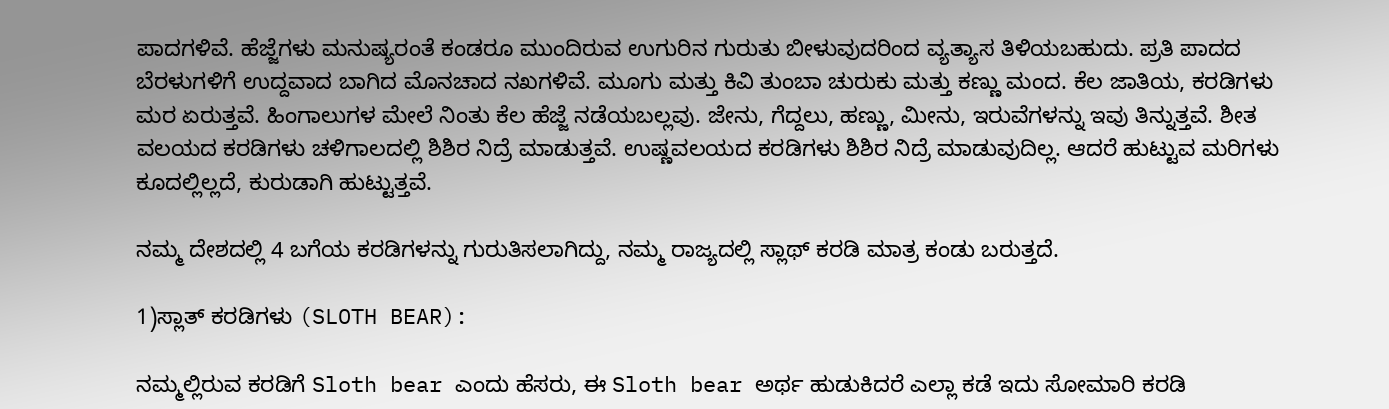ಪಾದಗಳಿವೆ. ಹೆಜ್ಜೆಗಳು ಮನುಷ್ಯರಂತೆ ಕಂಡರೂ ಮುಂದಿರುವ ಉಗುರಿನ ಗುರುತು ಬೀಳುವುದರಿಂದ ವ್ಯತ್ಯಾಸ ತಿಳಿಯಬಹುದು. ಪ್ರತಿ ಪಾದದ ಬೆರಳುಗಳಿಗೆ ಉದ್ದವಾದ ಬಾಗಿದ ಮೊನಚಾದ ನಖಗಳಿವೆ. ಮೂಗು ಮತ್ತು ಕಿವಿ ತುಂಬಾ ಚುರುಕು ಮತ್ತು ಕಣ್ಣು ಮಂದ. ಕೆಲ ಜಾತಿಯ, ಕರಡಿಗಳು ಮರ ಏರುತ್ತವೆ. ಹಿಂಗಾಲುಗಳ ಮೇಲೆ ನಿಂತು ಕೆಲ ಹೆಜ್ಜೆ ನಡೆಯಬಲ್ಲವು. ಜೇನು, ಗೆದ್ದಲು, ಹಣ್ಣು, ಮೀನು, ಇರುವೆಗಳನ್ನು ಇವು ತಿನ್ನುತ್ತವೆ. ಶೀತ ವಲಯದ ಕರಡಿಗಳು ಚಳಿಗಾಲದಲ್ಲಿ ಶಿಶಿರ ನಿದ್ರೆ ಮಾಡುತ್ತವೆ. ಉಷ್ಣವಲಯದ ಕರಡಿಗಳು ಶಿಶಿರ ನಿದ್ರೆ ಮಾಡುವುದಿಲ್ಲ. ಆದರೆ ಹುಟ್ಟುವ ಮರಿಗಳು ಕೂದಲ್ಲಿಲ್ಲದೆ, ಕುರುಡಾಗಿ ಹುಟ್ಟುತ್ತವೆ.

ನಮ್ಮ ದೇಶದಲ್ಲಿ 4 ಬಗೆಯ ಕರಡಿಗಳನ್ನು ಗುರುತಿಸಲಾಗಿದ್ದು, ನಮ್ಮ ರಾಜ್ಯದಲ್ಲಿ ಸ್ಲಾಥ್ ಕರಡಿ ಮಾತ್ರ ಕಂಡು ಬರುತ್ತದೆ.

1)ಸ್ಲಾತ್‌ ಕರಡಿಗಳು (SLOTH BEAR):

ನಮ್ಮಲ್ಲಿರುವ ಕರಡಿಗೆ Sloth bear ಎಂದು ಹೆಸರು, ಈ Sloth bear ಅರ್ಥ ಹುಡುಕಿದರೆ ಎಲ್ಲಾ ಕಡೆ ಇದು ಸೋಮಾರಿ ಕರಡಿ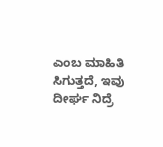ಎಂಬ ಮಾಹಿತಿ ಸಿಗುತ್ತದೆ, ಇವು ದೀರ್ಘ ನಿದ್ರೆ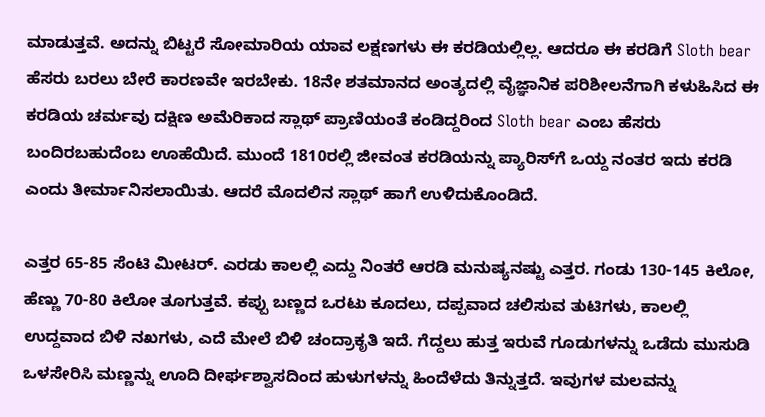ಮಾಡುತ್ತವೆ. ಅದನ್ನು ಬಿಟ್ಟರೆ ಸೋಮಾರಿಯ ಯಾವ ಲಕ್ಷಣಗಳು ಈ ಕರಡಿಯಲ್ಲಿಲ್ಲ. ಆದರೂ ಈ ಕರಡಿಗೆ Sloth bear ಹೆಸರು ಬರಲು ಬೇರೆ ಕಾರಣವೇ ಇರಬೇಕು. 18ನೇ ಶತಮಾನದ ಅಂತ್ಯದಲ್ಲಿ ವೈಜ್ಞಾನಿಕ ಪರಿಶೀಲನೆಗಾಗಿ ಕಳುಹಿಸಿದ ಈ ಕರಡಿಯ ಚರ್ಮವು ದಕ್ಷಿಣ ಅಮೆರಿಕಾದ ಸ್ಲಾಥ್ ಪ್ರಾಣಿಯಂತೆ ಕಂಡಿದ್ದರಿಂದ Sloth bear ಎಂಬ ಹೆಸರು ಬಂದಿರಬಹುದೆಂಬ ಊಹೆಯಿದೆ. ಮುಂದೆ 1810ರಲ್ಲಿ ಜೀವಂತ ಕರಡಿಯನ್ನು ಪ್ಯಾರಿಸ್‌ಗೆ ಒಯ್ದ ನಂತರ ಇದು ಕರಡಿ ಎಂದು ತೀರ್ಮಾನಿಸಲಾಯಿತು. ಆದರೆ ಮೊದಲಿನ ಸ್ಲಾಥ್ ಹಾಗೆ ಉಳಿದುಕೊಂಡಿದೆ.

ಎತ್ತರ 65-85 ಸೆಂಟಿ ಮೀಟರ್. ಎರಡು ಕಾಲಲ್ಲಿ ಎದ್ದು ನಿಂತರೆ ಆರಡಿ ಮನುಷ್ಯನಷ್ಟು ಎತ್ತರ. ಗಂಡು 130-145 ಕಿಲೋ, ಹೆಣ್ಣು 70-80 ಕಿಲೋ ತೂಗುತ್ತವೆ. ಕಪ್ಪು ಬಣ್ಣದ ಒರಟು ಕೂದಲು, ದಪ್ಪವಾದ ಚಲಿಸುವ ತುಟಿಗಳು, ಕಾಲಲ್ಲಿ ಉದ್ದವಾದ ಬಿಳಿ ನಖಗಳು, ಎದೆ ಮೇಲೆ ಬಿಳಿ ಚಂದ್ರಾಕೃತಿ ಇದೆ. ಗೆದ್ದಲು ಹುತ್ತ ಇರುವೆ ಗೂಡುಗಳನ್ನು ಒಡೆದು ಮುಸುಡಿ ಒಳಸೇರಿಸಿ ಮಣ್ಣನ್ನು ಊದಿ ದೀರ್ಘಶ್ವಾಸದಿಂದ ಹುಳುಗಳನ್ನು ಹಿಂದೆಳೆದು ತಿನ್ನುತ್ತದೆ. ಇವುಗಳ ಮಲವನ್ನು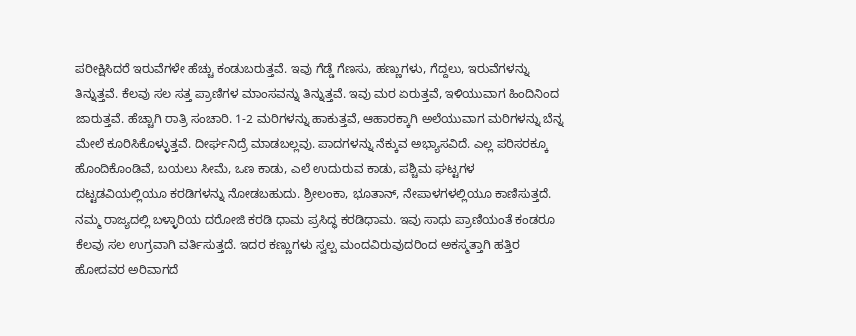ಪರೀಕ್ಷಿಸಿದರೆ ಇರುವೆಗಳೇ ಹೆಚ್ಚು ಕಂಡುಬರುತ್ತವೆ. ಇವು ಗೆಡ್ಡೆ ಗೆಣಸು, ಹಣ್ಣುಗಳು, ಗೆದ್ದಲು, ಇರುವೆಗಳನ್ನು ತಿನ್ನುತ್ತವೆ. ಕೆಲವು ಸಲ ಸತ್ತ ಪ್ರಾಣಿಗಳ ಮಾಂಸವನ್ನು ತಿನ್ನುತ್ತವೆ. ಇವು ಮರ ಏರುತ್ತವೆ, ಇಳಿಯುವಾಗ ಹಿಂದಿನಿಂದ ಜಾರುತ್ತವೆ. ಹೆಚ್ಚಾಗಿ ರಾತ್ರಿ ಸಂಚಾರಿ. 1-2 ಮರಿಗಳನ್ನು ಹಾಕುತ್ತವೆ, ಆಹಾರಕ್ಕಾಗಿ ಅಲೆಯುವಾಗ ಮರಿಗಳನ್ನು ಬೆನ್ನ ಮೇಲೆ ಕೂರಿಸಿಕೊಳ್ಳುತ್ತವೆ. ದೀರ್ಘನಿದ್ರೆ ಮಾಡಬಲ್ಲವು. ಪಾದಗಳನ್ನು ನೆಕ್ಕುವ ಅಭ್ಯಾಸವಿದೆ. ಎಲ್ಲ ಪರಿಸರಕ್ಕೂ ಹೊಂದಿಕೊಂಡಿವೆ, ಬಯಲು ಸೀಮೆ, ಒಣ ಕಾಡು, ಎಲೆ ಉದುರುವ ಕಾಡು, ಪಶ್ಚಿಮ ಘಟ್ಟಗಳ ದಟ್ಟಡವಿಯಲ್ಲಿಯೂ ಕರಡಿಗಳನ್ನು ನೋಡಬಹುದು. ಶ್ರೀಲಂಕಾ, ಭೂತಾನ್, ನೇಪಾಳಗಳಲ್ಲಿಯೂ ಕಾಣಿಸುತ್ತದೆ. ನಮ್ಮ ರಾಜ್ಯದಲ್ಲಿ ಬಳ್ಳಾರಿಯ ದರೋಜಿ ಕರಡಿ ಧಾಮ ಪ್ರಸಿದ್ಧ ಕರಡಿಧಾಮ. ಇವು ಸಾಧು ಪ್ರಾಣಿಯಂತೆ ಕಂಡರೂ ಕೆಲವು ಸಲ ಉಗ್ರವಾಗಿ ವರ್ತಿಸುತ್ತದೆ. ಇದರ ಕಣ್ಣುಗಳು ಸ್ವಲ್ಪ ಮಂದವಿರುವುದರಿಂದ ಅಕಸ್ಮತ್ತಾಗಿ ಹತ್ತಿರ ಹೋದವರ ಅರಿವಾಗದೆ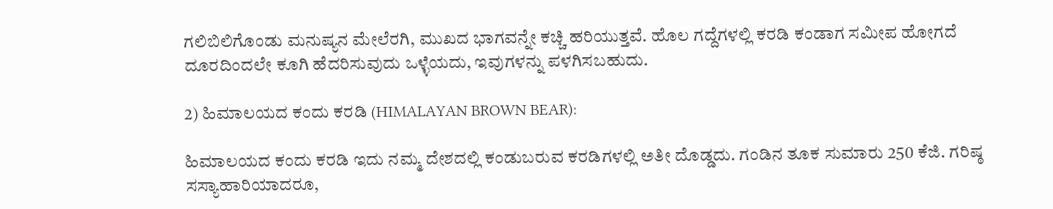ಗಲಿಬಿಲಿಗೊಂಡು ಮನುಷ್ಯನ ಮೇಲೆರಗಿ, ಮುಖದ ಭಾಗವನ್ನೇ ಕಚ್ಚಿ ಹರಿಯುತ್ತವೆ. ಹೊಲ ಗದ್ದೆಗಳಲ್ಲಿ ಕರಡಿ ಕಂಡಾಗ ಸಮೀಪ ಹೋಗದೆ ದೂರದಿಂದಲೇ ಕೂಗಿ ಹೆದರಿಸುವುದು ಒಳ್ಳೆಯದು, ಇವುಗಳನ್ನು ಪಳಗಿಸಬಹುದು.

2) ಹಿಮಾಲಯದ ಕಂದು ಕರಡಿ (HIMALAYAN BROWN BEAR):

ಹಿಮಾಲಯದ ಕಂದು ಕರಡಿ ಇದು ನಮ್ಮ ದೇಶದಲ್ಲಿ ಕಂಡುಬರುವ ಕರಡಿಗಳಲ್ಲಿ ಅತೀ ದೊಡ್ಡದು. ಗಂಡಿನ ತೂಕ ಸುಮಾರು 250 ಕೆಜಿ. ಗರಿಷ್ಠ ಸಸ್ಯಾಹಾರಿಯಾದರೂ,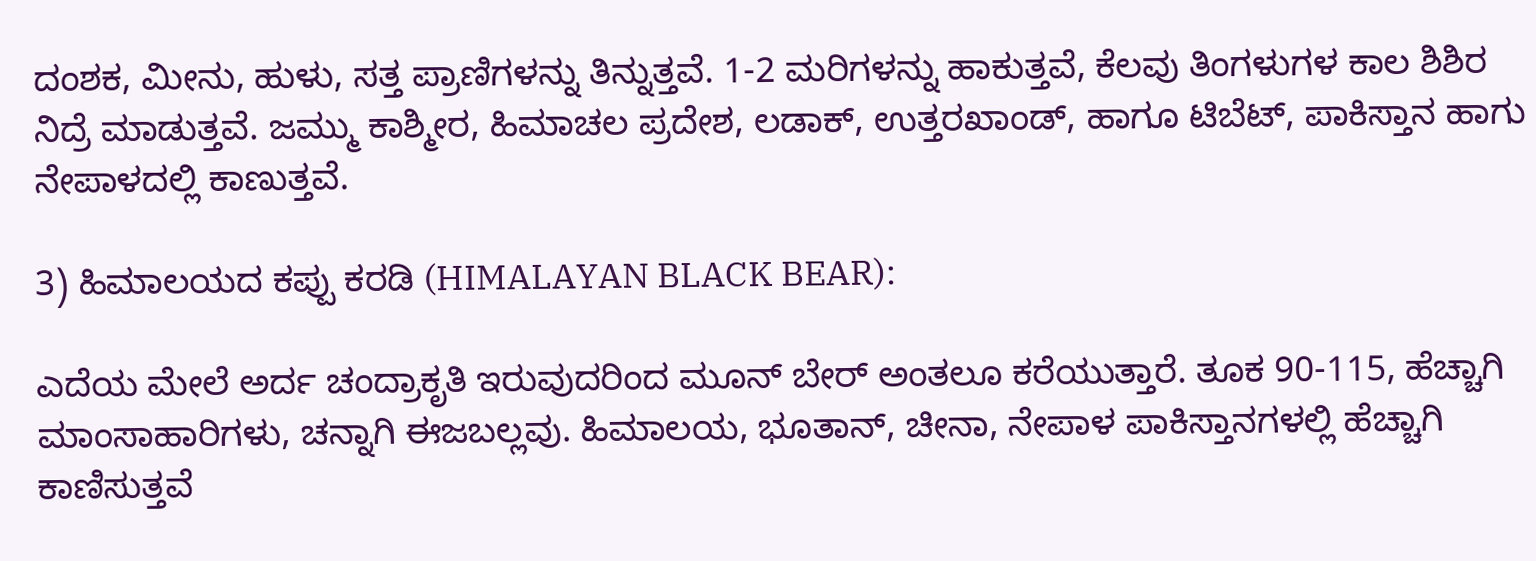ದಂಶಕ, ಮೀನು, ಹುಳು, ಸತ್ತ ಪ್ರಾಣಿಗಳನ್ನು ತಿನ್ನುತ್ತವೆ. 1-2 ಮರಿಗಳನ್ನು ಹಾಕುತ್ತವೆ, ಕೆಲವು ತಿಂಗಳುಗಳ ಕಾಲ ಶಿಶಿರ ನಿದ್ರೆ ಮಾಡುತ್ತವೆ. ಜಮ್ಮು ಕಾಶ್ಮೀರ, ಹಿಮಾಚಲ ಪ್ರದೇಶ, ಲಡಾಕ್, ಉತ್ತರಖಾಂಡ್, ಹಾಗೂ ಟಿಬೆಟ್, ಪಾಕಿಸ್ತಾನ ಹಾಗು ನೇಪಾಳದಲ್ಲಿ ಕಾಣುತ್ತವೆ.

3) ಹಿಮಾಲಯದ ಕಪ್ಪು ಕರಡಿ (HIMALAYAN BLACK BEAR):

ಎದೆಯ ಮೇಲೆ ಅರ್ದ ಚಂದ್ರಾಕೃತಿ ಇರುವುದರಿಂದ ಮೂನ್ ಬೇರ್ ಅಂತಲೂ ಕರೆಯುತ್ತಾರೆ. ತೂಕ 90-115, ಹೆಚ್ಚಾಗಿ ಮಾಂಸಾಹಾರಿಗಳು, ಚನ್ನಾಗಿ ಈಜಬಲ್ಲವು. ಹಿಮಾಲಯ, ಭೂತಾನ್, ಚೀನಾ, ನೇಪಾಳ ಪಾಕಿಸ್ತಾನಗಳಲ್ಲಿ ಹೆಚ್ಚಾಗಿ ಕಾಣಿಸುತ್ತವೆ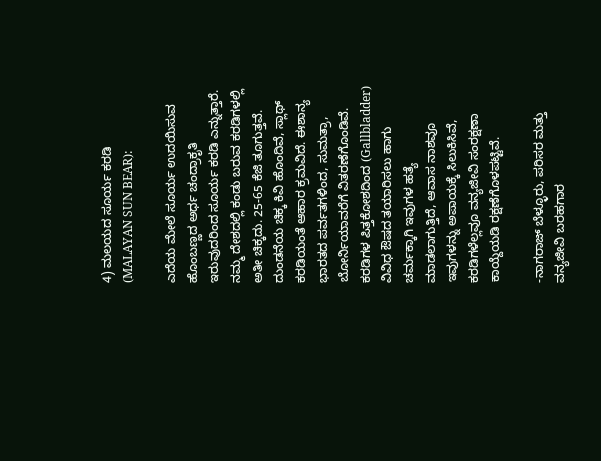4) ಮಲಯದ ಸೂರ್ಯ ಕರಡಿ (MALAYAN SUN BEAR):

ಎದೆಯ ಮೇಲೆ ಸೂರ್ಯ ಉದಯಿಸುವ ಹೊಂಬಣ್ಣದ ಅರ್ಧ ಚಂದ್ರಾಕೃತಿ ಇರುವುದರಿಂದ ಸೂರ್ಯ ಕರಡಿ ಎನ್ನುತ್ತಾರೆ. ನಮ್ಮ ದೇಶದಲ್ಲಿ ಕಂಡು ಬರುವ ಕರಡಿಗಳಲ್ಲಿ ಅತೀ ಚಿಕ್ಕದು. 25-65 ಕೆಜಿ ತೂಗುತ್ತವೆ. ದುಂಡನೆಯ ಚಿಕ್ಕ ಕಿವಿ ಹೊಂದಿವೆ, ಸ್ಲಾಥ್ ಕರಡಿಯಂತೆ ಆಹಾರ ಕ್ರಮವಿದೆ. ಈಶಾನ್ಯ ಭಾರತದ ಪರ್ವತಗಳಿಂದ, ಸುಮತ್ರಾ, ಬೋರ್ನಿಯಾವರೆಗೆ ವಿತರಣೆಗೊಂಡಿವೆ. ಕರಡಿಗಳ ಪಿತ್ತಕೋಶದಿಂದ (Gallbladder) ವಿವಿಧ ಔಷದ ತಯಾರಿಸಲು ಹಾಗು ಚರ್ಮಕ್ಕಾಗಿ ಇವುಗಳ ಹತ್ಯೆ ಮಾಡಲಾಗುತ್ತಿದೆ, ಆವಾಸ ನಾಶವೂ ಇವುಗಳನ್ನು ಅಪಾಯಕ್ಕೆ ಸಿಲುಕಿಸಿವೆ, ಕರಡಿಗಳೆಲ್ಲವೂ ವನ್ಯಜೀವಿ ಸಂರಕ್ಷಣಾ ಕಾಯ್ದೆಯಡಿ ರಕ್ಷಣೆಗೊಳಪಟ್ಟಿವೆ.

-ನಾಗರಾಜ್ ಬೆಳ್ಳೂರು, ಪರಿಸರ ಮತ್ತು ವನ್ಯಜೀವಿ ಬರಹಗಾರ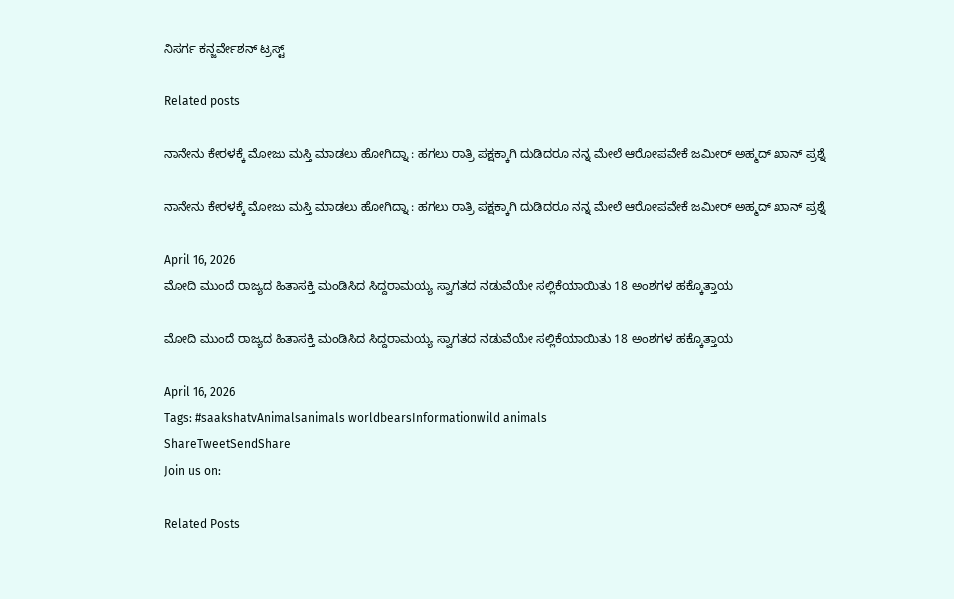ನಿಸರ್ಗ ಕನ್ಜರ್ವೇಶನ್ ಟ್ರಸ್ಟ್

Related posts

ನಾನೇನು ಕೇರಳಕ್ಕೆ ಮೋಜು ಮಸ್ತಿ ಮಾಡಲು ಹೋಗಿದ್ನಾ : ಹಗಲು ರಾತ್ರಿ ಪಕ್ಷಕ್ಕಾಗಿ ದುಡಿದರೂ ನನ್ನ ಮೇಲೆ ಆರೋಪವೇಕೆ ಜಮೀರ್ ಅಹ್ಮದ್ ಖಾನ್ ಪ್ರಶ್ನೆ

ನಾನೇನು ಕೇರಳಕ್ಕೆ ಮೋಜು ಮಸ್ತಿ ಮಾಡಲು ಹೋಗಿದ್ನಾ : ಹಗಲು ರಾತ್ರಿ ಪಕ್ಷಕ್ಕಾಗಿ ದುಡಿದರೂ ನನ್ನ ಮೇಲೆ ಆರೋಪವೇಕೆ ಜಮೀರ್ ಅಹ್ಮದ್ ಖಾನ್ ಪ್ರಶ್ನೆ

April 16, 2026
ಮೋದಿ ಮುಂದೆ ರಾಜ್ಯದ ಹಿತಾಸಕ್ತಿ ಮಂಡಿಸಿದ ಸಿದ್ದರಾಮಯ್ಯ ಸ್ವಾಗತದ ನಡುವೆಯೇ ಸಲ್ಲಿಕೆಯಾಯಿತು 18 ಅಂಶಗಳ ಹಕ್ಕೊತ್ತಾಯ

ಮೋದಿ ಮುಂದೆ ರಾಜ್ಯದ ಹಿತಾಸಕ್ತಿ ಮಂಡಿಸಿದ ಸಿದ್ದರಾಮಯ್ಯ ಸ್ವಾಗತದ ನಡುವೆಯೇ ಸಲ್ಲಿಕೆಯಾಯಿತು 18 ಅಂಶಗಳ ಹಕ್ಕೊತ್ತಾಯ

April 16, 2026
Tags: #saakshatvAnimalsanimals worldbearsInformationwild animals
ShareTweetSendShare
Join us on:

Related Posts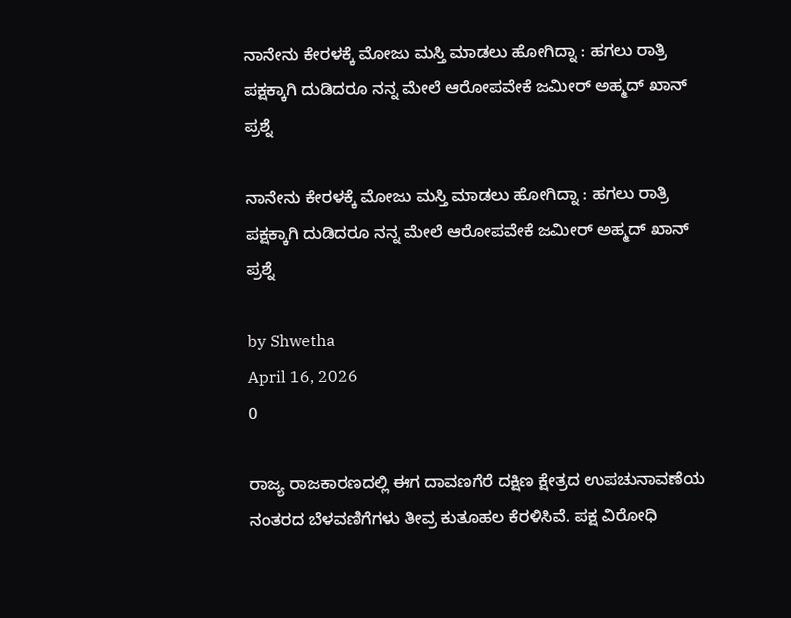ನಾನೇನು ಕೇರಳಕ್ಕೆ ಮೋಜು ಮಸ್ತಿ ಮಾಡಲು ಹೋಗಿದ್ನಾ : ಹಗಲು ರಾತ್ರಿ ಪಕ್ಷಕ್ಕಾಗಿ ದುಡಿದರೂ ನನ್ನ ಮೇಲೆ ಆರೋಪವೇಕೆ ಜಮೀರ್ ಅಹ್ಮದ್ ಖಾನ್ ಪ್ರಶ್ನೆ

ನಾನೇನು ಕೇರಳಕ್ಕೆ ಮೋಜು ಮಸ್ತಿ ಮಾಡಲು ಹೋಗಿದ್ನಾ : ಹಗಲು ರಾತ್ರಿ ಪಕ್ಷಕ್ಕಾಗಿ ದುಡಿದರೂ ನನ್ನ ಮೇಲೆ ಆರೋಪವೇಕೆ ಜಮೀರ್ ಅಹ್ಮದ್ ಖಾನ್ ಪ್ರಶ್ನೆ

by Shwetha
April 16, 2026
0

ರಾಜ್ಯ ರಾಜಕಾರಣದಲ್ಲಿ ಈಗ ದಾವಣಗೆರೆ ದಕ್ಷಿಣ ಕ್ಷೇತ್ರದ ಉಪಚುನಾವಣೆಯ ನಂತರದ ಬೆಳವಣಿಗೆಗಳು ತೀವ್ರ ಕುತೂಹಲ ಕೆರಳಿಸಿವೆ. ಪಕ್ಷ ವಿರೋಧಿ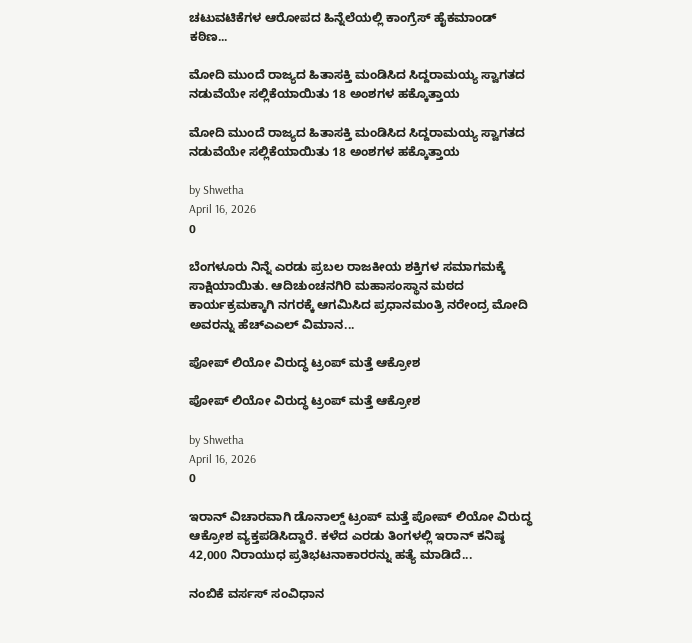ಚಟುವಟಿಕೆಗಳ ಆರೋಪದ ಹಿನ್ನೆಲೆಯಲ್ಲಿ ಕಾಂಗ್ರೆಸ್ ಹೈಕಮಾಂಡ್ ಕಠಿಣ...

ಮೋದಿ ಮುಂದೆ ರಾಜ್ಯದ ಹಿತಾಸಕ್ತಿ ಮಂಡಿಸಿದ ಸಿದ್ದರಾಮಯ್ಯ ಸ್ವಾಗತದ ನಡುವೆಯೇ ಸಲ್ಲಿಕೆಯಾಯಿತು 18 ಅಂಶಗಳ ಹಕ್ಕೊತ್ತಾಯ

ಮೋದಿ ಮುಂದೆ ರಾಜ್ಯದ ಹಿತಾಸಕ್ತಿ ಮಂಡಿಸಿದ ಸಿದ್ದರಾಮಯ್ಯ ಸ್ವಾಗತದ ನಡುವೆಯೇ ಸಲ್ಲಿಕೆಯಾಯಿತು 18 ಅಂಶಗಳ ಹಕ್ಕೊತ್ತಾಯ

by Shwetha
April 16, 2026
0

ಬೆಂಗಳೂರು ನಿನ್ನೆ ಎರಡು ಪ್ರಬಲ ರಾಜಕೀಯ ಶಕ್ತಿಗಳ ಸಮಾಗಮಕ್ಕೆ ಸಾಕ್ಷಿಯಾಯಿತು. ಆದಿಚುಂಚನಗಿರಿ ಮಹಾಸಂಸ್ಥಾನ ಮಠದ ಕಾರ್ಯಕ್ರಮಕ್ಕಾಗಿ ನಗರಕ್ಕೆ ಆಗಮಿಸಿದ ಪ್ರಧಾನಮಂತ್ರಿ ನರೇಂದ್ರ ಮೋದಿ ಅವರನ್ನು ಹೆಚ್‌ಎಎಲ್‌ ವಿಮಾನ...

ಪೋಪ್ ಲಿಯೋ ವಿರುದ್ಧ ಟ್ರಂಪ್ ಮತ್ತೆ ಆಕ್ರೋಶ

ಪೋಪ್ ಲಿಯೋ ವಿರುದ್ಧ ಟ್ರಂಪ್ ಮತ್ತೆ ಆಕ್ರೋಶ

by Shwetha
April 16, 2026
0

ಇರಾನ್ ವಿಚಾರವಾಗಿ ಡೊನಾಲ್ಡ್ ಟ್ರಂಪ್ ಮತ್ತೆ ಪೋಪ್ ಲಿಯೋ ವಿರುದ್ಧ ಆಕ್ರೋಶ ವ್ಯಕ್ತಪಡಿಸಿದ್ದಾರೆ. ಕಳೆದ ಎರಡು ತಿಂಗಳಲ್ಲಿ ಇರಾನ್ ಕನಿಷ್ಠ 42,000 ನಿರಾಯುಧ ಪ್ರತಿಭಟನಾಕಾರರನ್ನು ಹತ್ಯೆ ಮಾಡಿದೆ...

ನಂಬಿಕೆ ವರ್ಸಸ್ ಸಂವಿಧಾನ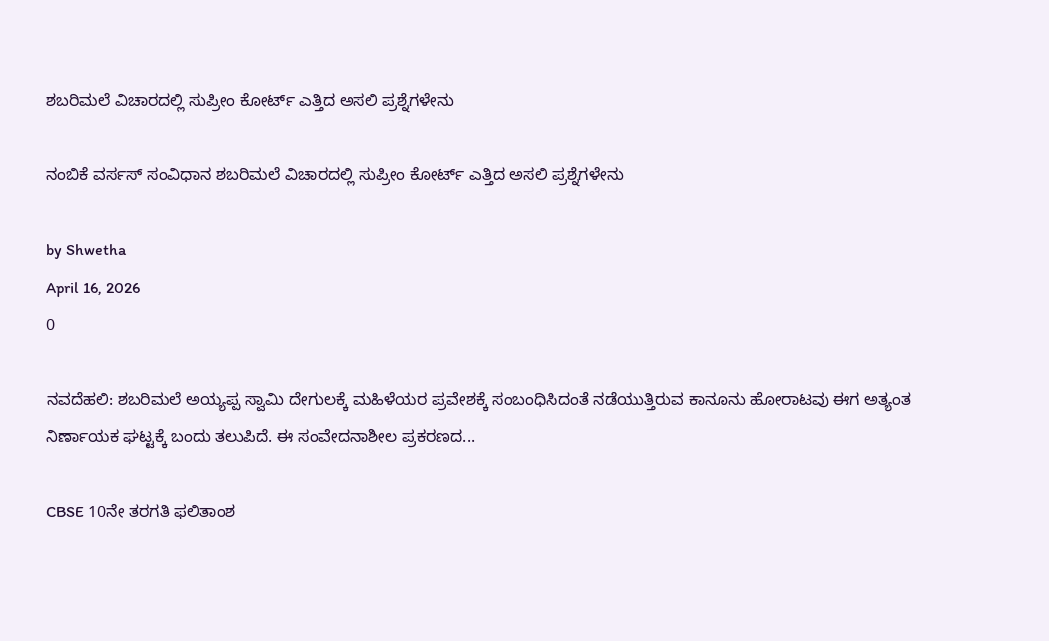ಶಬರಿಮಲೆ ವಿಚಾರದಲ್ಲಿ ಸುಪ್ರೀಂ ಕೋರ್ಟ್ ಎತ್ತಿದ ಅಸಲಿ ಪ್ರಶ್ನೆಗಳೇನು

ನಂಬಿಕೆ ವರ್ಸಸ್ ಸಂವಿಧಾನ ಶಬರಿಮಲೆ ವಿಚಾರದಲ್ಲಿ ಸುಪ್ರೀಂ ಕೋರ್ಟ್ ಎತ್ತಿದ ಅಸಲಿ ಪ್ರಶ್ನೆಗಳೇನು

by Shwetha
April 16, 2026
0

ನವದೆಹಲಿ: ಶಬರಿಮಲೆ ಅಯ್ಯಪ್ಪ ಸ್ವಾಮಿ ದೇಗುಲಕ್ಕೆ ಮಹಿಳೆಯರ ಪ್ರವೇಶಕ್ಕೆ ಸಂಬಂಧಿಸಿದಂತೆ ನಡೆಯುತ್ತಿರುವ ಕಾನೂನು ಹೋರಾಟವು ಈಗ ಅತ್ಯಂತ ನಿರ್ಣಾಯಕ ಘಟ್ಟಕ್ಕೆ ಬಂದು ತಲುಪಿದೆ. ಈ ಸಂವೇದನಾಶೀಲ ಪ್ರಕರಣದ...

CBSE 10ನೇ ತರಗತಿ ಫಲಿತಾಂಶ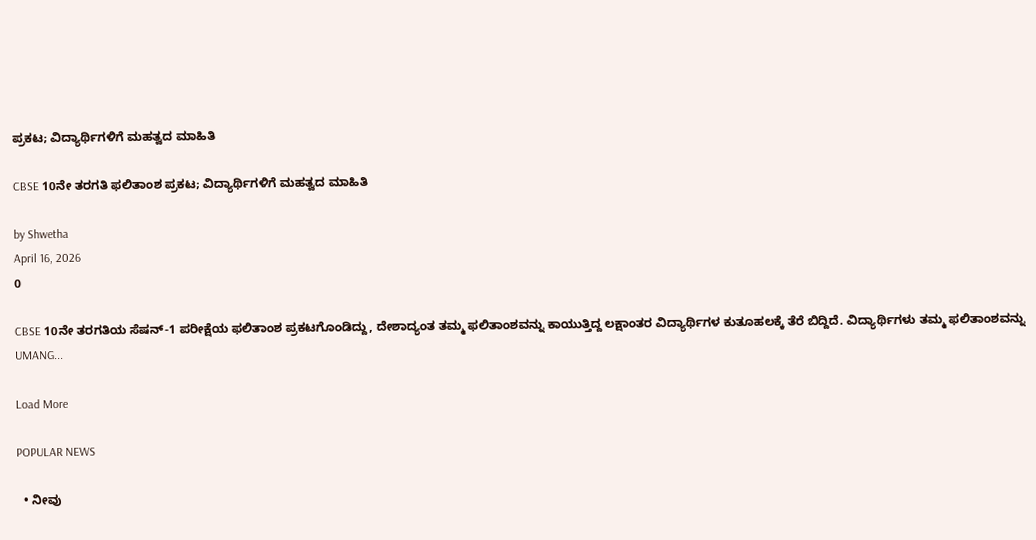ಪ್ರಕಟ; ವಿದ್ಯಾರ್ಥಿಗಳಿಗೆ ಮಹತ್ವದ ಮಾಹಿತಿ

CBSE 10ನೇ ತರಗತಿ ಫಲಿತಾಂಶ ಪ್ರಕಟ; ವಿದ್ಯಾರ್ಥಿಗಳಿಗೆ ಮಹತ್ವದ ಮಾಹಿತಿ

by Shwetha
April 16, 2026
0

CBSE 10ನೇ ತರಗತಿಯ ಸೆಷನ್-1 ಪರೀಕ್ಷೆಯ ಫಲಿತಾಂಶ ಪ್ರಕಟಗೊಂಡಿದ್ದು, ದೇಶಾದ್ಯಂತ ತಮ್ಮ ಫಲಿತಾಂಶವನ್ನು ಕಾಯುತ್ತಿದ್ದ ಲಕ್ಷಾಂತರ ವಿದ್ಯಾರ್ಥಿಗಳ ಕುತೂಹಲಕ್ಕೆ ತೆರೆ ಬಿದ್ದಿದೆ. ವಿದ್ಯಾರ್ಥಿಗಳು ತಮ್ಮ ಫಲಿತಾಂಶವನ್ನು UMANG...

Load More

POPULAR NEWS

  • ನೀವು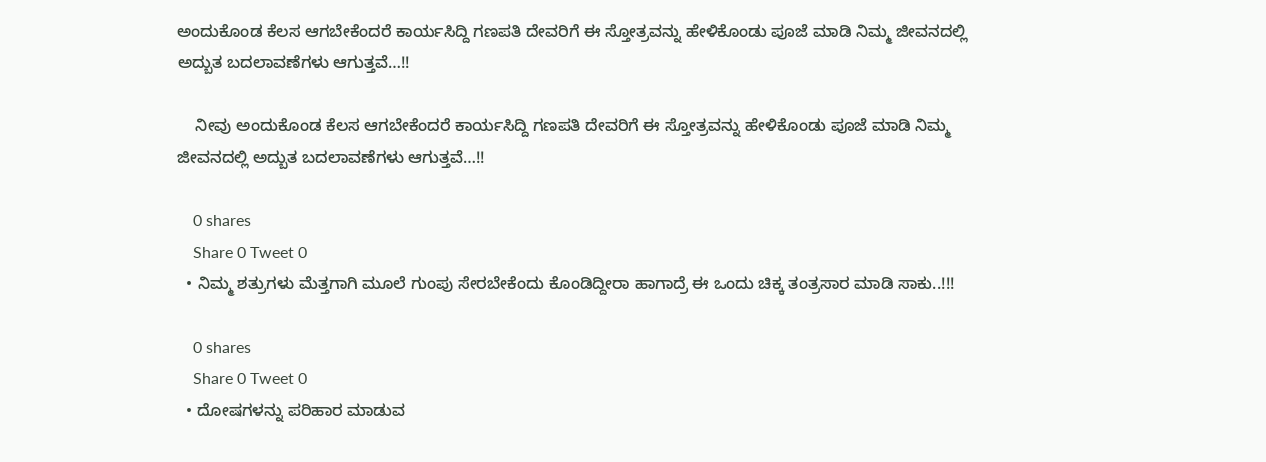ಅಂದುಕೊಂಡ ಕೆಲಸ ಆಗಬೇಕೆಂದರೆ ಕಾರ್ಯಸಿದ್ದಿ ಗಣಪತಿ ದೇವರಿಗೆ ಈ ಸ್ತೋತ್ರವನ್ನು ಹೇಳಿಕೊಂಡು ಪೂಜೆ ಮಾಡಿ ನಿಮ್ಮ ಜೀವನದಲ್ಲಿ ಅದ್ಬುತ ಬದಲಾವಣೆಗಳು ಆಗುತ್ತವೆ…!!

    ನೀವು ಅಂದುಕೊಂಡ ಕೆಲಸ ಆಗಬೇಕೆಂದರೆ ಕಾರ್ಯಸಿದ್ದಿ ಗಣಪತಿ ದೇವರಿಗೆ ಈ ಸ್ತೋತ್ರವನ್ನು ಹೇಳಿಕೊಂಡು ಪೂಜೆ ಮಾಡಿ ನಿಮ್ಮ ಜೀವನದಲ್ಲಿ ಅದ್ಬುತ ಬದಲಾವಣೆಗಳು ಆಗುತ್ತವೆ…!!

    0 shares
    Share 0 Tweet 0
  • ನಿಮ್ಮ ಶತ್ರುಗಳು ಮೆತ್ತಗಾಗಿ ಮೂಲೆ ಗುಂಪು ಸೇರಬೇಕೆಂದು ಕೊಂಡಿದ್ದೀರಾ ಹಾಗಾದ್ರೆ ಈ ಒಂದು ಚಿಕ್ಕ ತಂತ್ರಸಾರ ಮಾಡಿ ಸಾಕು..!!!

    0 shares
    Share 0 Tweet 0
  • ದೋಷಗಳನ್ನು ಪರಿಹಾರ ಮಾಡುವ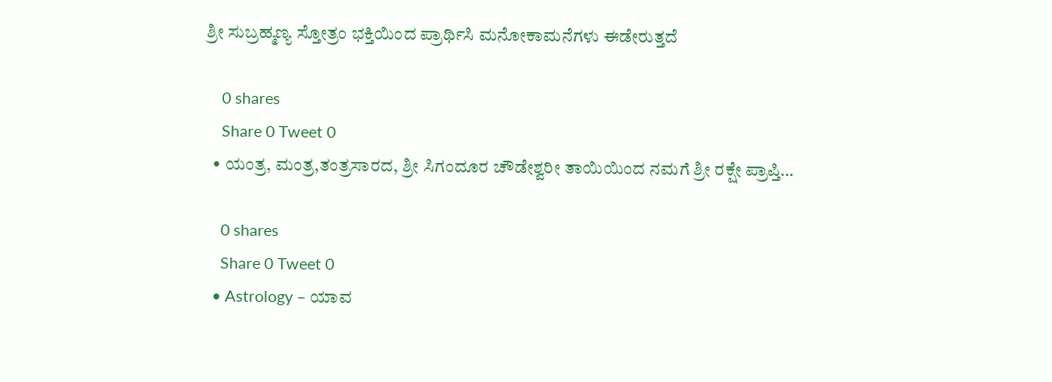ಶ್ರೀ ಸುಬ್ರಹ್ಮಣ್ಯ ಸ್ತೋತ್ರಂ ಭಕ್ತಿಯಿಂದ ಪ್ರಾರ್ಥಿಸಿ ಮನೋಕಾಮನೆಗಳು ಈಡೇರುತ್ತದೆ

    0 shares
    Share 0 Tweet 0
  • ಯಂತ್ರ, ಮಂತ್ರ,ತಂತ್ರಸಾರದ, ಶ್ರೀ ಸಿಗಂದೂರ ಚೌಡೇಶ್ವರೀ ತಾಯಿಯಿಂದ ನಮಗೆ ಶ್ರೀ ರಕ್ಷೇ ಪ್ರಾಪ್ತಿ…

    0 shares
    Share 0 Tweet 0
  • Astrology – ಯಾವ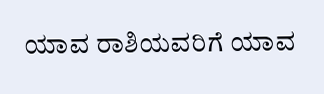ಯಾವ ರಾಶಿಯವರಿಗೆ ಯಾವ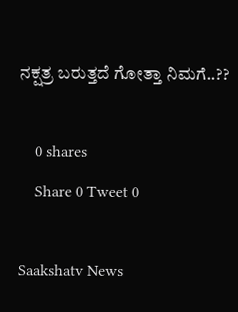ನಕ್ಷತ್ರ ಬರುತ್ತದೆ ಗೋತ್ತಾ ನಿಮಗೆ..??

    0 shares
    Share 0 Tweet 0

Saakshatv News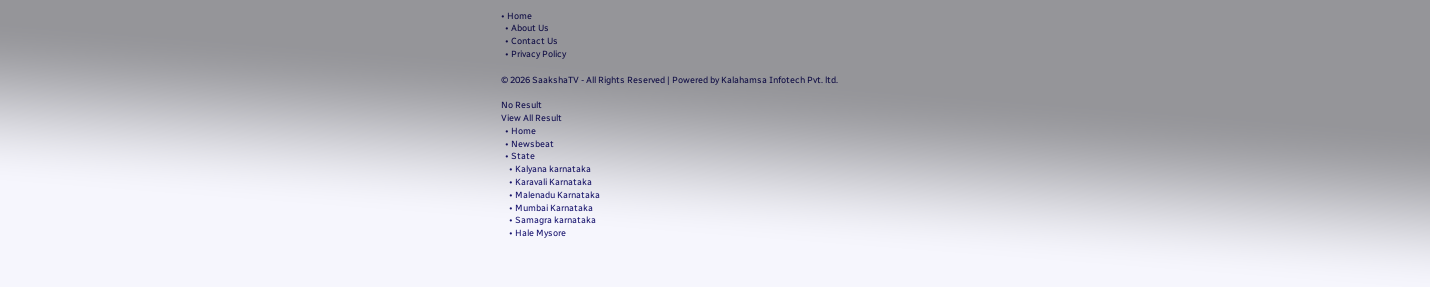• Home
  • About Us
  • Contact Us
  • Privacy Policy

© 2026 SaakshaTV - All Rights Reserved | Powered by Kalahamsa Infotech Pvt. ltd.

No Result
View All Result
  • Home
  • Newsbeat
  • State
    • Kalyana karnataka
    • Karavali Karnataka
    • Malenadu Karnataka
    • Mumbai Karnataka
    • Samagra karnataka
    • Hale Mysore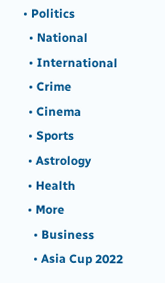• Politics
  • National
  • International
  • Crime
  • Cinema
  • Sports
  • Astrology
  • Health
  • More
    • Business
    • Asia Cup 2022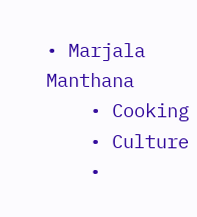• Marjala Manthana
    • Cooking
    • Culture
    •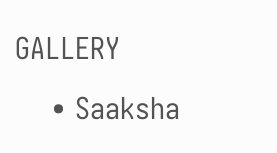GALLERY
    • Saaksha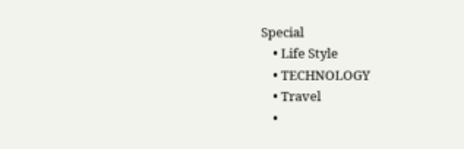Special
    • Life Style
    • TECHNOLOGY
    • Travel
    •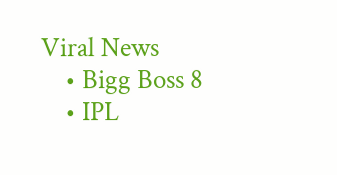Viral News
    • Bigg Boss 8
    • IPL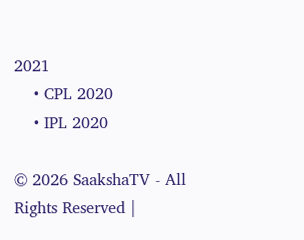2021
    • CPL 2020
    • IPL 2020

© 2026 SaakshaTV - All Rights Reserved |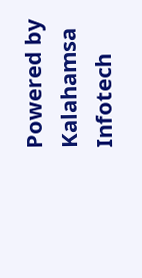Powered by Kalahamsa Infotech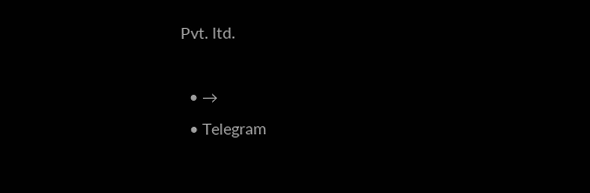Pvt. ltd.

  • →
  • Telegram